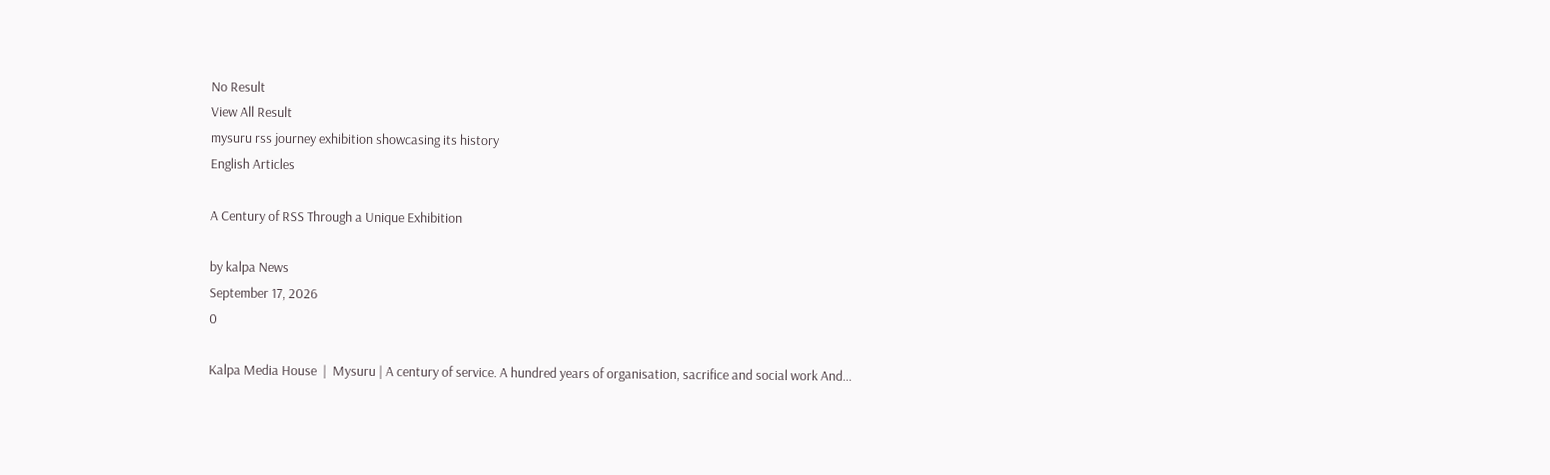No Result
View All Result
mysuru rss journey exhibition showcasing its history
English Articles

A Century of RSS Through a Unique Exhibition

by kalpa News
September 17, 2026
0

Kalpa Media House  |  Mysuru | A century of service. A hundred years of organisation, sacrifice and social work And...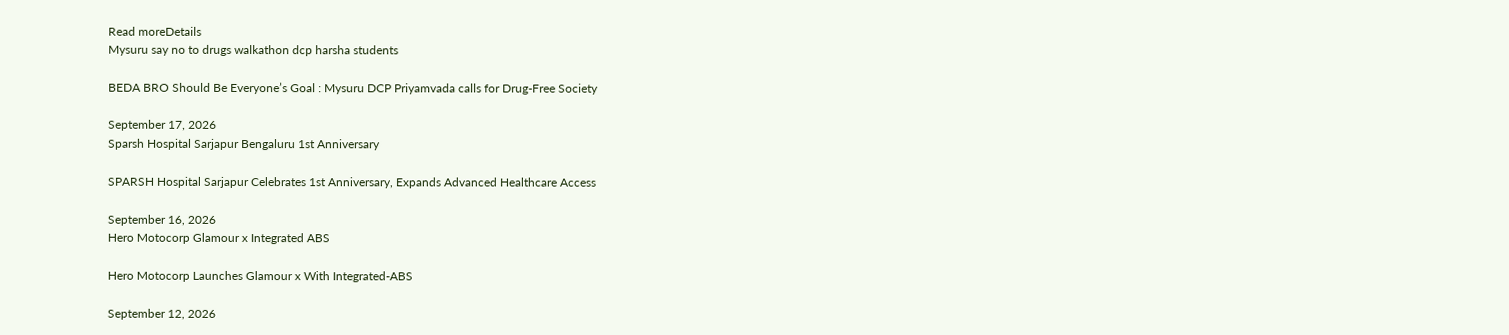Read moreDetails
Mysuru say no to drugs walkathon dcp harsha students

BEDA BRO Should Be Everyone’s Goal : Mysuru DCP Priyamvada calls for Drug-Free Society

September 17, 2026
Sparsh Hospital Sarjapur Bengaluru 1st Anniversary

SPARSH Hospital Sarjapur Celebrates 1st Anniversary, Expands Advanced Healthcare Access

September 16, 2026
Hero Motocorp Glamour x Integrated ABS

Hero Motocorp Launches Glamour x With Integrated-ABS

September 12, 2026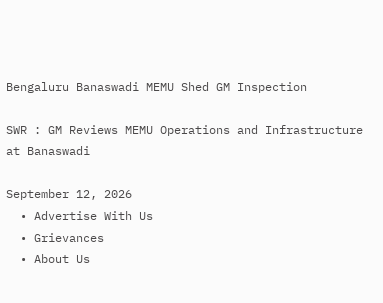Bengaluru Banaswadi MEMU Shed GM Inspection

SWR : GM Reviews MEMU Operations and Infrastructure at Banaswadi

September 12, 2026
  • Advertise With Us
  • Grievances
  • About Us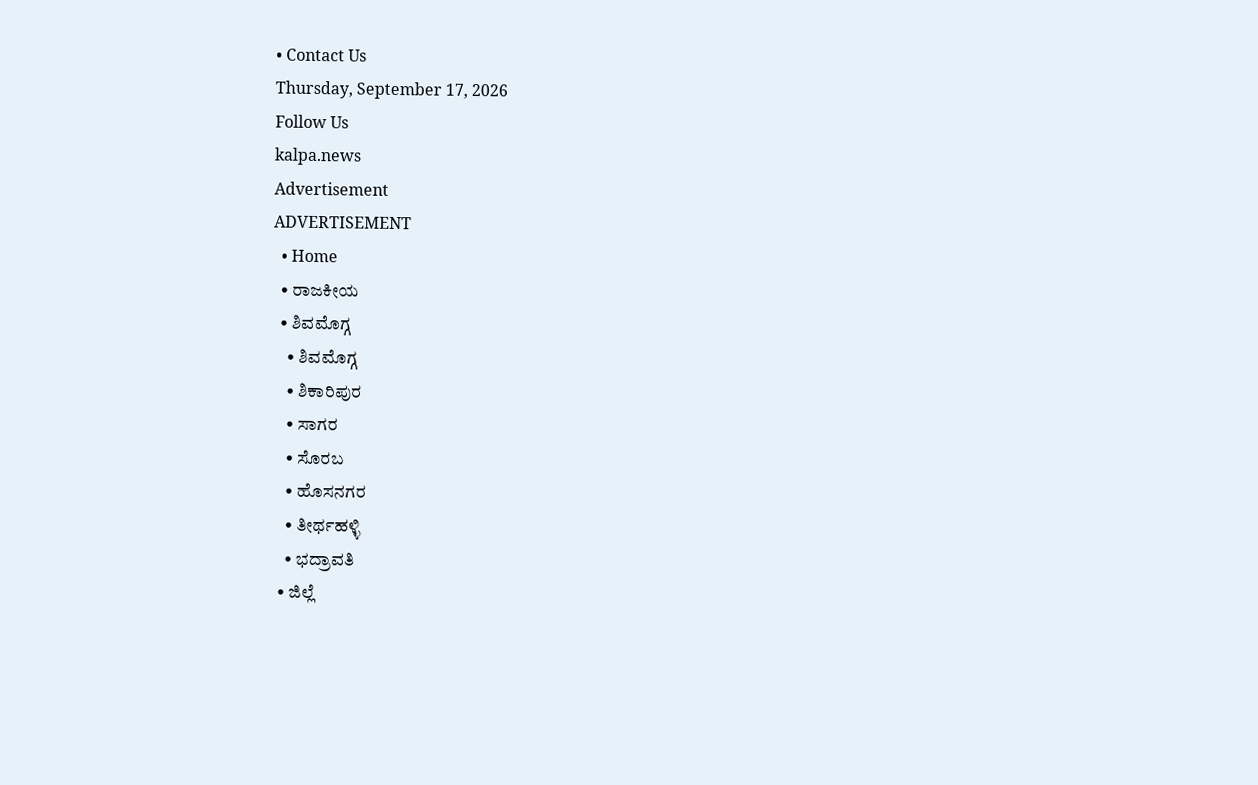• Contact Us
Thursday, September 17, 2026
Follow Us
kalpa.news
Advertisement
ADVERTISEMENT
  • Home
  • ರಾಜಕೀಯ
  • ಶಿವಮೊಗ್ಗ
    • ಶಿವಮೊಗ್ಗ
    • ಶಿಕಾರಿಪುರ
    • ಸಾಗರ
    • ಸೊರಬ
    • ಹೊಸನಗರ
    • ತೀರ್ಥಹಳ್ಳಿ
    • ಭದ್ರಾವತಿ
  • ಜಿಲ್ಲೆ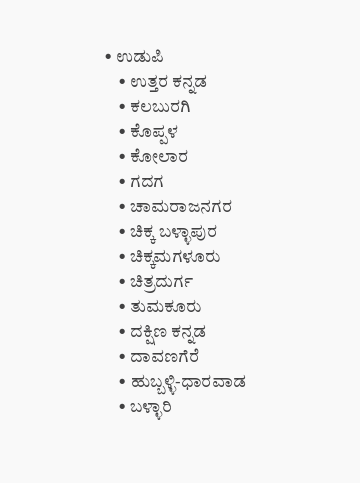• ಉಡುಪಿ
    • ಉತ್ತರ ಕನ್ನಡ
    • ಕಲಬುರಗಿ
    • ಕೊಪ್ಪಳ
    • ಕೋಲಾರ
    • ಗದಗ
    • ಚಾಮರಾಜನಗರ
    • ಚಿಕ್ಕ ಬಳ್ಳಾಪುರ
    • ಚಿಕ್ಕಮಗಳೂರು
    • ಚಿತ್ರದುರ್ಗ
    • ತುಮಕೂರು
    • ದಕ್ಷಿಣ ಕನ್ನಡ
    • ದಾವಣಗೆರೆ
    • ಹುಬ್ಬಳ್ಳಿ-ಧಾರವಾಡ
    • ಬಳ್ಳಾರಿ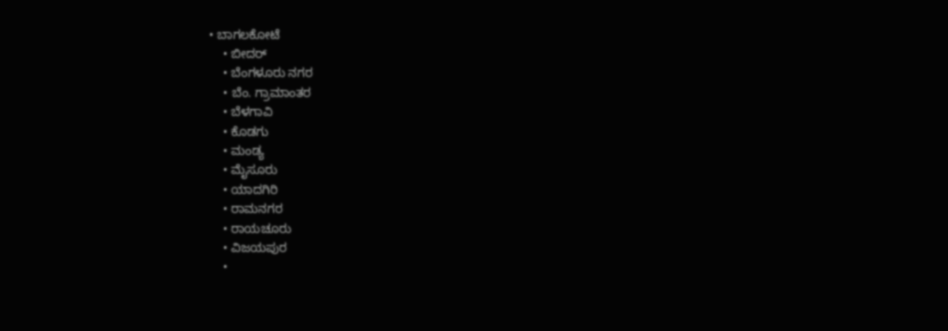• ಬಾಗಲಕೋಟೆ
    • ಬೀದರ್
    • ಬೆಂಗಳೂರು ನಗರ
    • ಬೆಂ. ಗ್ರಾಮಾಂತರ
    • ಬೆಳಗಾವಿ
    • ಕೊಡಗು
    • ಮಂಡ್ಯ
    • ಮೈಸೂರು
    • ಯಾದಗಿರಿ
    • ರಾಮನಗರ
    • ರಾಯಚೂರು
    • ವಿಜಯಪುರ
    •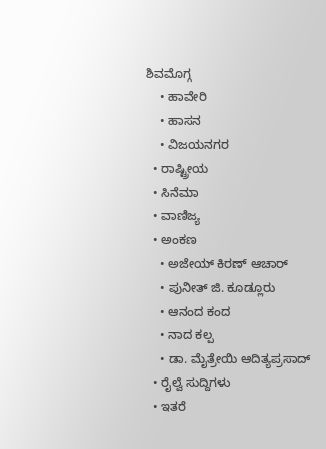ಶಿವಮೊಗ್ಗ
    • ಹಾವೇರಿ
    • ಹಾಸನ
    • ವಿಜಯನಗರ
  • ರಾಷ್ಟ್ರೀಯ
  • ಸಿನೆಮಾ
  • ವಾಣಿಜ್ಯ
  • ಅಂಕಣ
    • ಅಜೇಯ್ ಕಿರಣ್ ಆಚಾರ್
    • ಪುನೀತ್ ಜಿ. ಕೂಡ್ಲೂರು
    • ಆನಂದ ಕಂದ
    • ನಾದ ಕಲ್ಪ
    • ಡಾ. ಮೈತ್ರೇಯಿ ಆದಿತ್ಯಪ್ರಸಾದ್
  • ರೈಲ್ವೆ ಸುದ್ದಿಗಳು
  • ಇತರೆ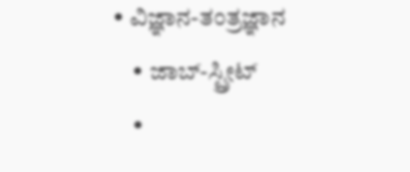• ವಿಜ್ಞಾನ-ತಂತ್ರಜ್ಞಾನ
    • ಜಾಬ್-ಸ್ಟ್ರೀಟ್
    •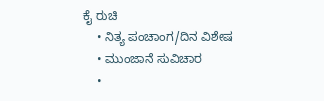ಕೈ ರುಚಿ
    • ನಿತ್ಯ ಪಂಚಾಂಗ/ದಿನ ವಿಶೇಷ
    • ಮುಂಜಾನೆ ಸುವಿಚಾರ
    •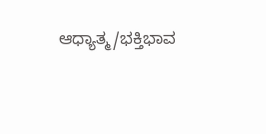ಆಧ್ಯಾತ್ಮ/ಭಕ್ತಿಭಾವ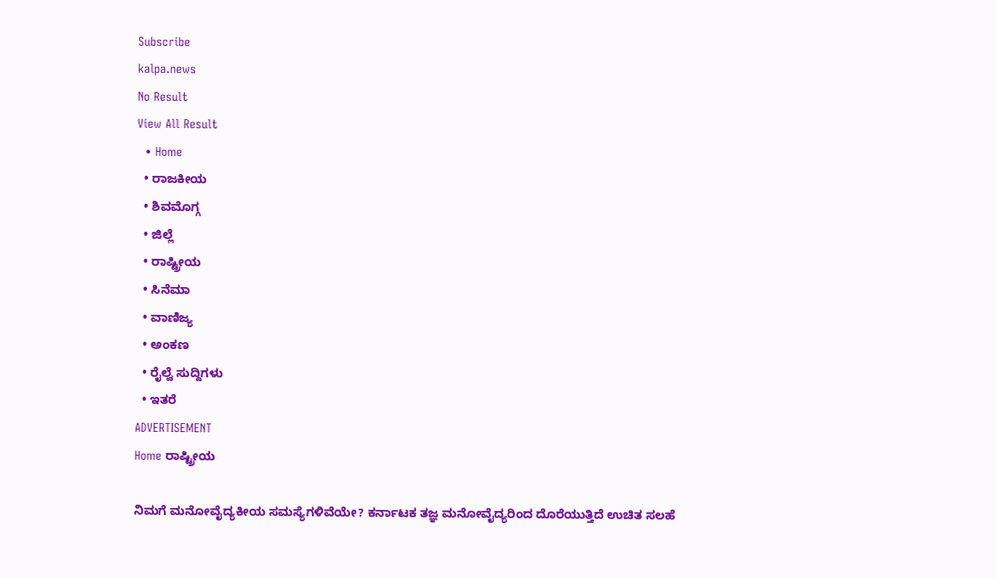Subscribe
kalpa.news
No Result
View All Result
  • Home
  • ರಾಜಕೀಯ
  • ಶಿವಮೊಗ್ಗ
  • ಜಿಲ್ಲೆ
  • ರಾಷ್ಟ್ರೀಯ
  • ಸಿನೆಮಾ
  • ವಾಣಿಜ್ಯ
  • ಅಂಕಣ
  • ರೈಲ್ವೆ ಸುದ್ದಿಗಳು
  • ಇತರೆ
ADVERTISEMENT
Home ರಾಷ್ಟ್ರೀಯ

ನಿಮಗೆ ಮನೋವೈದ್ಯಕೀಯ ಸಮಸ್ಯೆಗಳಿವೆಯೇ? ಕರ್ನಾಟಕ ತಜ್ಞ ಮನೋವೈದ್ಯರಿಂದ ದೊರೆಯುತ್ತಿದೆ ಉಚಿತ ಸಲಹೆ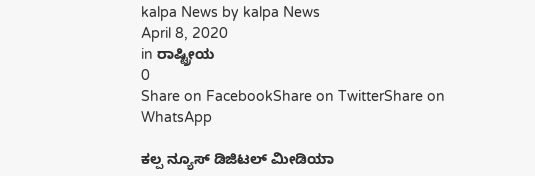kalpa News by kalpa News
April 8, 2020
in ರಾಷ್ಟ್ರೀಯ
0
Share on FacebookShare on TwitterShare on WhatsApp

ಕಲ್ಪ ನ್ಯೂಸ್ ಡಿಜಿಟಲ್ ಮೀಡಿಯಾ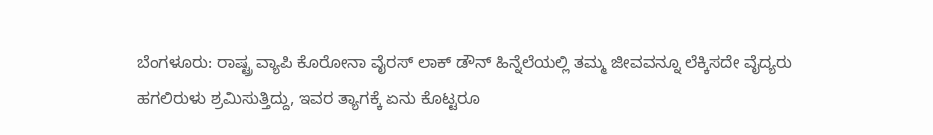ಬೆಂಗಳೂರು: ರಾಷ್ಟ್ರ ವ್ಯಾಪಿ ಕೊರೋನಾ ವೈರಸ್ ಲಾಕ್ ಡೌನ್ ಹಿನ್ನೆಲೆಯಲ್ಲಿ ತಮ್ಮ ಜೀವವನ್ನೂ ಲೆಕ್ಕಿಸದೇ ವೈದ್ಯರು ಹಗಲಿರುಳು ಶ್ರಮಿಸುತ್ತಿದ್ದು, ಇವರ ತ್ಯಾಗಕ್ಕೆ ಏನು ಕೊಟ್ಟರೂ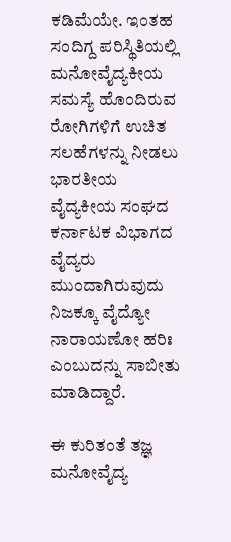ಕಡಿಮೆಯೇ. ಇಂತಹ ಸಂದಿಗ್ದ ಪರಿಸ್ಥಿತಿಯಲ್ಲಿ ಮನೋವೈದ್ಯಕೀಯ ಸಮಸ್ಯೆ ಹೊಂದಿರುವ ರೋಗಿಗಳಿಗೆ ಉಚಿತ ಸಲಹೆಗಳನ್ನು ನೀಡಲು ಭಾರತೀಯ ವೈದ್ಯಕೀಯ ಸಂಘದ ಕರ್ನಾಟಕ ವಿಭಾಗದ ವೈದ್ಯರು ಮುಂದಾಗಿರುವುದು ನಿಜಕ್ಕೂ ವೈದ್ಯೋ ನಾರಾಯಣೋ ಹರಿಃ ಎಂಬುದನ್ನು ಸಾಬೀತು ಮಾಡಿದ್ದಾರೆ.

ಈ ಕುರಿತಂತೆ ತಜ್ಞ ಮನೋವೈದ್ಯ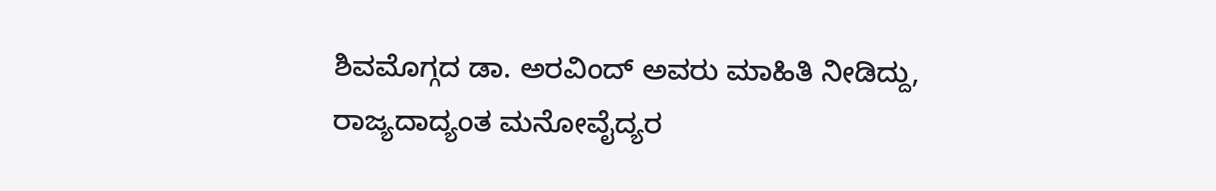ಶಿವಮೊಗ್ಗದ ಡಾ. ಅರವಿಂದ್ ಅವರು ಮಾಹಿತಿ ನೀಡಿದ್ದು, ರಾಜ್ಯದಾದ್ಯಂತ ಮನೋವೈದ್ಯರ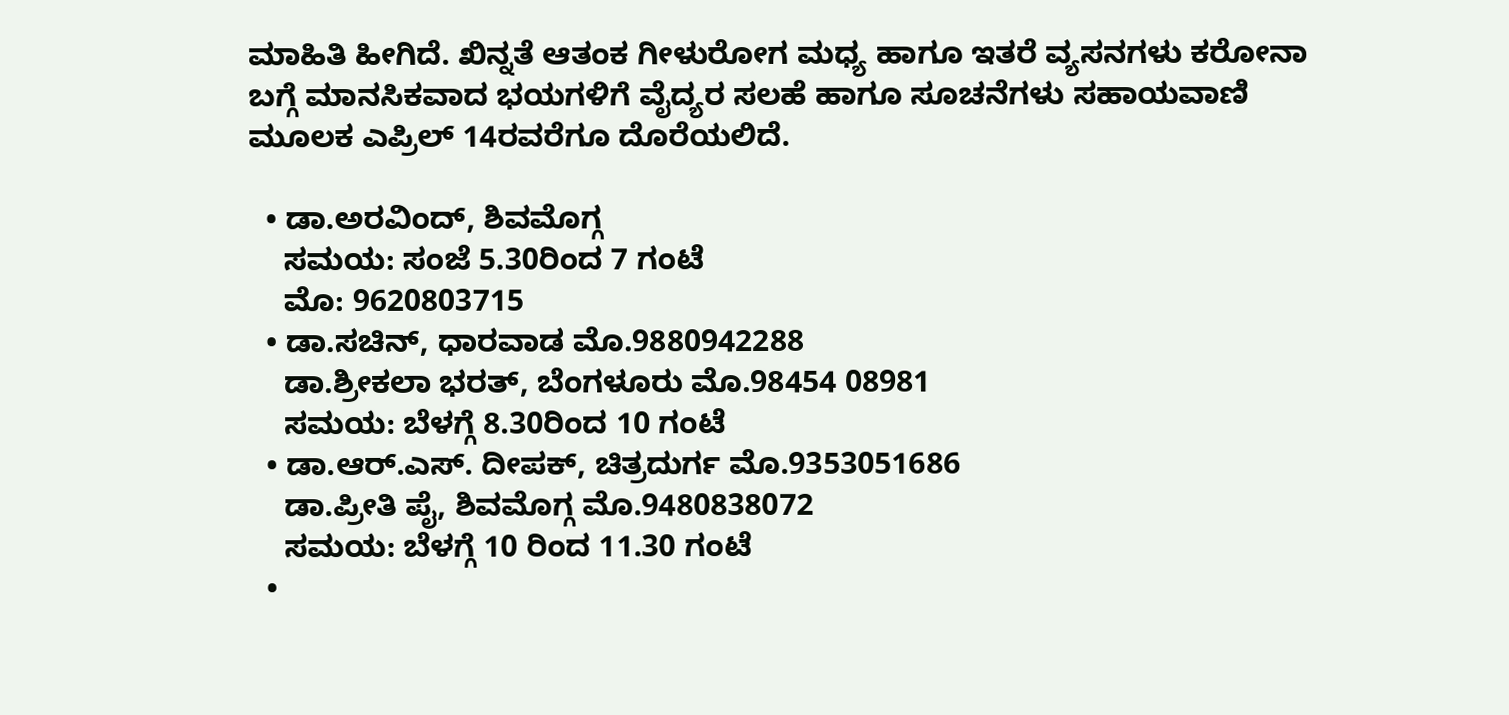ಮಾಹಿತಿ ಹೀಗಿದೆ. ಖಿನ್ನತೆ ಆತಂಕ ಗೀಳುರೋಗ ಮಧ್ಯ ಹಾಗೂ ಇತರೆ ವ್ಯಸನಗಳು ಕರೋನಾ ಬಗ್ಗೆ ಮಾನಸಿಕವಾದ ಭಯಗಳಿಗೆ ವೈದ್ಯರ ಸಲಹೆ ಹಾಗೂ ಸೂಚನೆಗಳು ಸಹಾಯವಾಣಿ ಮೂಲಕ ಎಪ್ರಿಲ್ 14ರವರೆಗೂ ದೊರೆಯಲಿದೆ.

  • ಡಾ.ಅರವಿಂದ್, ಶಿವಮೊಗ್ಗ
    ಸಮಯ: ಸಂಜೆ 5.30ರಿಂದ 7 ಗಂಟೆ
    ಮೊ: 9620803715
  • ಡಾ.ಸಚಿನ್, ಧಾರವಾಡ ಮೊ.9880942288
    ಡಾ.ಶ್ರೀಕಲಾ ಭರತ್, ಬೆಂಗಳೂರು ಮೊ.98454 08981
    ಸಮಯ: ಬೆಳಗ್ಗೆ 8.30ರಿಂದ 10 ಗಂಟೆ
  • ಡಾ.ಆರ್.ಎಸ್. ದೀಪಕ್, ಚಿತ್ರದುರ್ಗ ಮೊ.9353051686
    ಡಾ.ಪ್ರೀತಿ ಪೈ, ಶಿವಮೊಗ್ಗ ಮೊ.9480838072
    ಸಮಯ: ಬೆಳಗ್ಗೆ 10 ರಿಂದ 11.30 ಗಂಟೆ
  •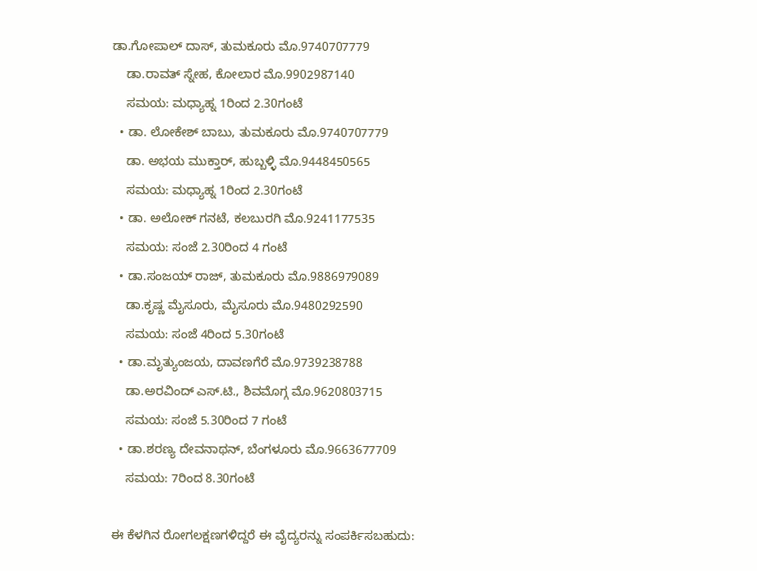ಡಾ.ಗೋಪಾಲ್ ದಾಸ್, ತುಮಕೂರು ಮೊ.9740707779
    ಡಾ.ರಾವತ್ ಸ್ನೇಹ, ಕೋಲಾರ ಮೊ.9902987140
    ಸಮಯ: ಮಧ್ಯಾಹ್ನ 1ರಿಂದ 2.30ಗಂಟೆ
  • ಡಾ. ಲೋಕೇಶ್ ಬಾಬು, ತುಮಕೂರು ಮೊ.9740707779
    ಡಾ. ಅಭಯ ಮುಕ್ತಾರ್, ಹುಬ್ಬಳ್ಳಿ ಮೊ.9448450565
    ಸಮಯ: ಮಧ್ಯಾಹ್ನ 1ರಿಂದ 2.30ಗಂಟೆ
  • ಡಾ. ಅಲೋಕ್ ಗನಟೆ, ಕಲಬುರಗಿ ಮೊ.9241177535
    ಸಮಯ: ಸಂಜೆ 2.30ರಿಂದ 4 ಗಂಟೆ
  • ಡಾ.ಸಂಜಯ್ ರಾಜ್, ತುಮಕೂರು ಮೊ.9886979089
    ಡಾ.ಕೃಷ್ಣ ಮೈಸೂರು, ಮೈಸೂರು ಮೊ.9480292590
    ಸಮಯ: ಸಂಜೆ 4ರಿಂದ 5.30ಗಂಟೆ
  • ಡಾ.ಮೃತ್ಯುಂಜಯ, ದಾವಣಗೆರೆ ಮೊ.9739238788
    ಡಾ.ಅರವಿಂದ್ ಎಸ್.ಟಿ., ಶಿವಮೊಗ್ಗ ಮೊ.9620803715
    ಸಮಯ: ಸಂಜೆ 5.30ರಿಂದ 7 ಗಂಟೆ
  • ಡಾ.ಶರಣ್ಯ ದೇವನಾಥನ್, ಬೆಂಗಳೂರು ಮೊ.9663677709
    ಸಮಯ: 7ರಿಂದ 8.30ಗಂಟೆ

ಈ ಕೆಳಗಿನ ರೋಗಲಕ್ಷಣಗಳಿದ್ದರೆ ಈ ವೈದ್ಯರನ್ನು ಸಂಪರ್ಕಿಸಬಹುದು: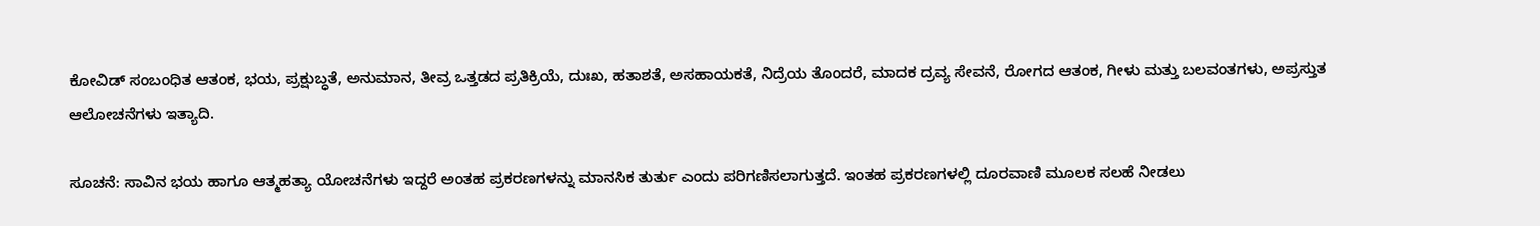ಕೋವಿಡ್ ಸಂಬಂಧಿತ ಆತಂಕ, ಭಯ, ಪ್ರಕ್ಷುಬ್ಧತೆ, ಅನುಮಾನ, ತೀವ್ರ ಒತ್ತಡದ ಪ್ರತಿಕ್ರಿಯೆ, ದುಃಖ, ಹತಾಶತೆ, ಅಸಹಾಯಕತೆ, ನಿದ್ರೆಯ ತೊಂದರೆ, ಮಾದಕ ದ್ರವ್ಯ ಸೇವನೆ, ರೋಗದ ಆತಂಕ, ಗೀಳು ಮತ್ತು ಬಲವಂತಗಳು, ಅಪ್ರಸ್ತುತ ಆಲೋಚನೆಗಳು ಇತ್ಯಾದಿ.

ಸೂಚನೆ: ಸಾವಿನ ಭಯ ಹಾಗೂ ಆತ್ಮಹತ್ಯಾ ಯೋಚನೆಗಳು ಇದ್ದರೆ ಅಂತಹ ಪ್ರಕರಣಗಳನ್ನು ಮಾನಸಿಕ ತುರ್ತು ಎಂದು ಪರಿಗಣಿಸಲಾಗುತ್ತದೆ. ಇಂತಹ ಪ್ರಕರಣಗಳಲ್ಲಿ ದೂರವಾಣಿ ಮೂಲಕ ಸಲಹೆ ನೀಡಲು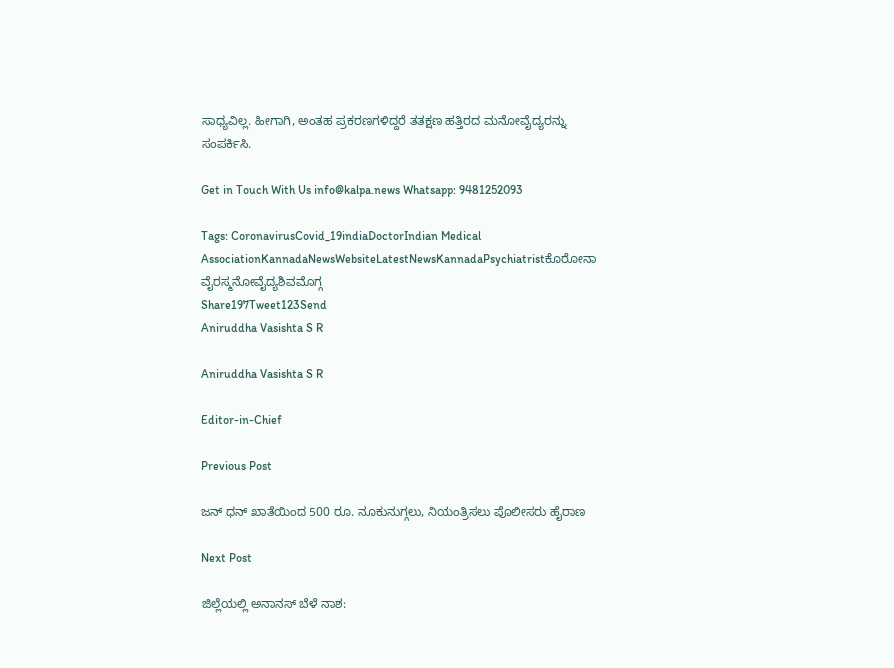ಸಾಧ್ಯವಿಲ್ಲ. ಹೀಗಾಗಿ, ಅಂತಹ ಪ್ರಕರಣಗಳಿದ್ದರೆ ತತಕ್ಷಣ ಹತ್ತಿರದ ಮನೋವೈದ್ಯರನ್ನು ಸಂಪರ್ಕಿಸಿ.

Get in Touch With Us info@kalpa.news Whatsapp: 9481252093

Tags: CoronavirusCovid_19indiaDoctorIndian Medical AssociationKannadaNewsWebsiteLatestNewsKannadaPsychiatristಕೊರೋನಾ ವೈರಸ್ಮನೋವೈದ್ಯಶಿವಮೊಗ್ಗ
Share197Tweet123Send
Aniruddha Vasishta S R

Aniruddha Vasishta S R

Editor-in-Chief

Previous Post

ಜನ್ ಧನ್ ಖಾತೆಯಿಂದ 500 ರೂ. ನೂಕುನುಗ್ಗಲು, ನಿಯಂತ್ರಿಸಲು ಪೊಲೀಸರು ಹೈರಾಣ

Next Post

ಜಿಲ್ಲೆಯಲ್ಲಿ ಅನಾನಸ್ ಬೆಳೆ ನಾಶ: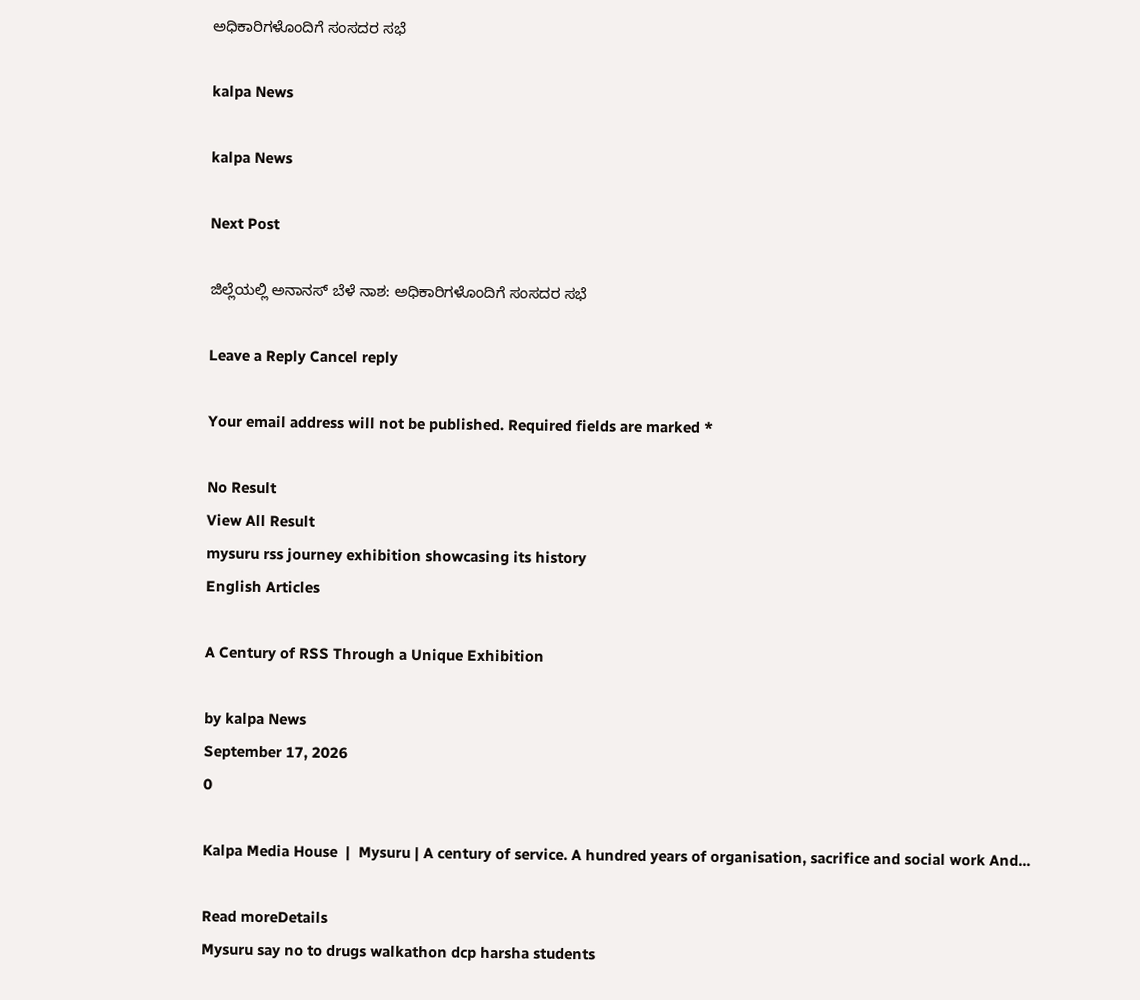ಅಧಿಕಾರಿಗಳೊಂದಿಗೆ ಸಂಸದರ ಸಭೆ

kalpa News

kalpa News

Next Post

ಜಿಲ್ಲೆಯಲ್ಲಿ ಅನಾನಸ್ ಬೆಳೆ ನಾಶ: ಅಧಿಕಾರಿಗಳೊಂದಿಗೆ ಸಂಸದರ ಸಭೆ

Leave a Reply Cancel reply

Your email address will not be published. Required fields are marked *

No Result
View All Result
mysuru rss journey exhibition showcasing its history
English Articles

A Century of RSS Through a Unique Exhibition

by kalpa News
September 17, 2026
0

Kalpa Media House  |  Mysuru | A century of service. A hundred years of organisation, sacrifice and social work And...

Read moreDetails
Mysuru say no to drugs walkathon dcp harsha students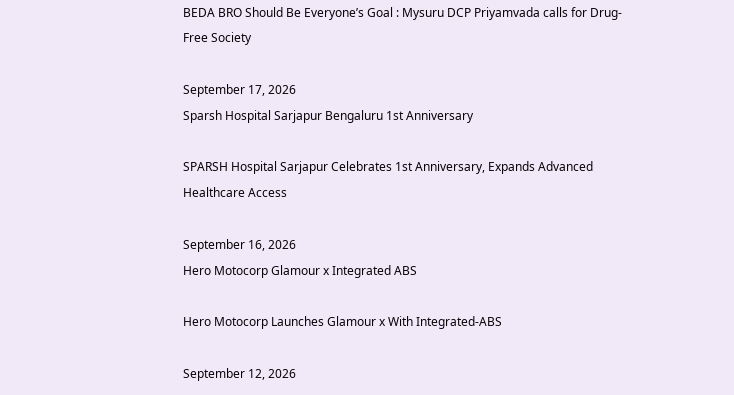BEDA BRO Should Be Everyone’s Goal : Mysuru DCP Priyamvada calls for Drug-Free Society

September 17, 2026
Sparsh Hospital Sarjapur Bengaluru 1st Anniversary

SPARSH Hospital Sarjapur Celebrates 1st Anniversary, Expands Advanced Healthcare Access

September 16, 2026
Hero Motocorp Glamour x Integrated ABS

Hero Motocorp Launches Glamour x With Integrated-ABS

September 12, 2026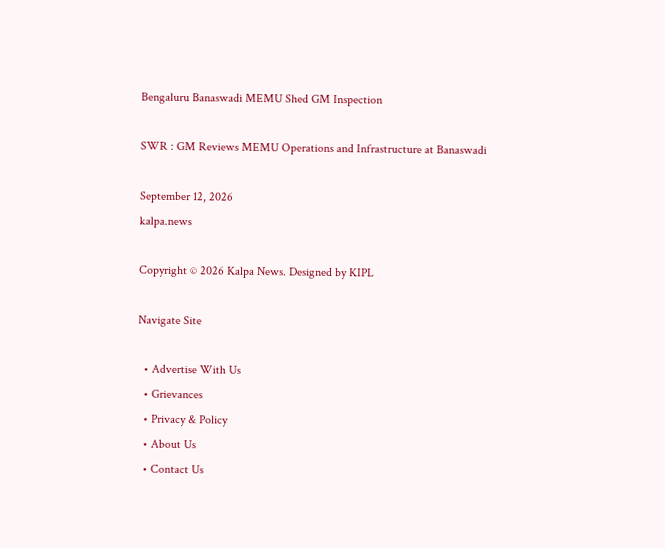Bengaluru Banaswadi MEMU Shed GM Inspection

SWR : GM Reviews MEMU Operations and Infrastructure at Banaswadi

September 12, 2026
kalpa.news

Copyright © 2026 Kalpa News. Designed by KIPL

Navigate Site

  • Advertise With Us
  • Grievances
  • Privacy & Policy
  • About Us
  • Contact Us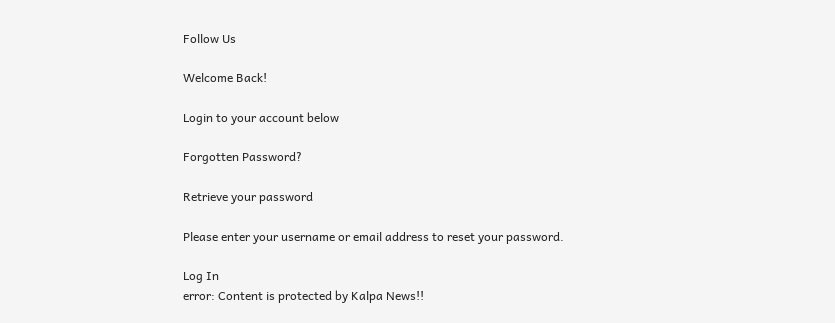Follow Us

Welcome Back!

Login to your account below

Forgotten Password?

Retrieve your password

Please enter your username or email address to reset your password.

Log In
error: Content is protected by Kalpa News!!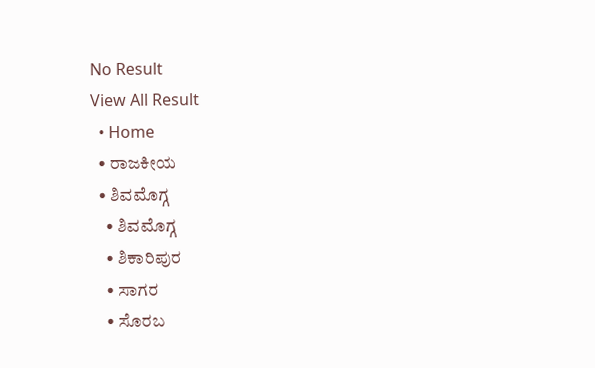No Result
View All Result
  • Home
  • ರಾಜಕೀಯ
  • ಶಿವಮೊಗ್ಗ
    • ಶಿವಮೊಗ್ಗ
    • ಶಿಕಾರಿಪುರ
    • ಸಾಗರ
    • ಸೊರಬ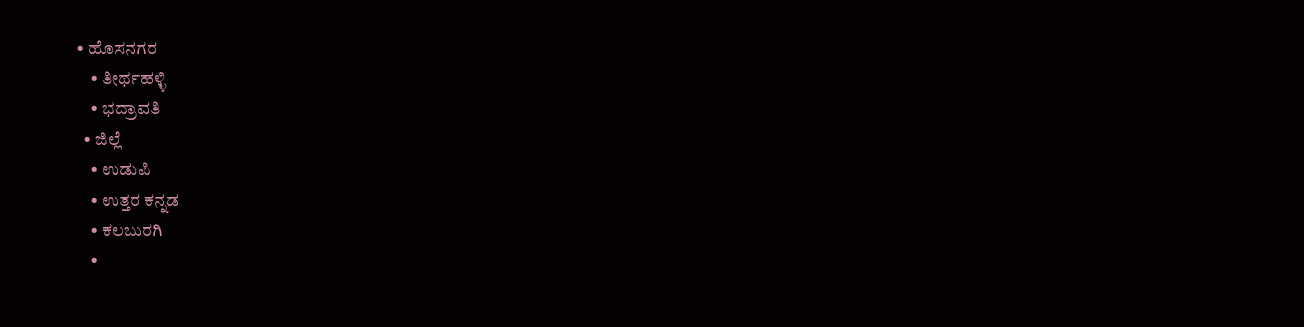• ಹೊಸನಗರ
    • ತೀರ್ಥಹಳ್ಳಿ
    • ಭದ್ರಾವತಿ
  • ಜಿಲ್ಲೆ
    • ಉಡುಪಿ
    • ಉತ್ತರ ಕನ್ನಡ
    • ಕಲಬುರಗಿ
    •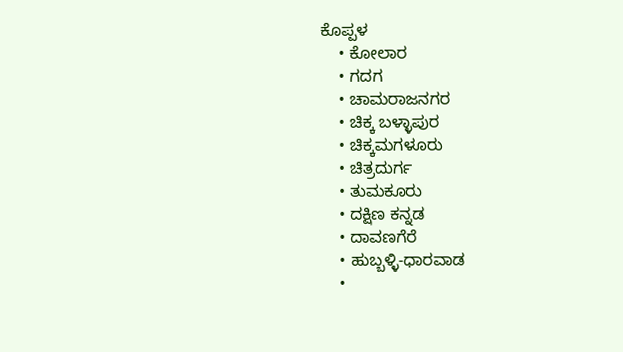ಕೊಪ್ಪಳ
    • ಕೋಲಾರ
    • ಗದಗ
    • ಚಾಮರಾಜನಗರ
    • ಚಿಕ್ಕ ಬಳ್ಳಾಪುರ
    • ಚಿಕ್ಕಮಗಳೂರು
    • ಚಿತ್ರದುರ್ಗ
    • ತುಮಕೂರು
    • ದಕ್ಷಿಣ ಕನ್ನಡ
    • ದಾವಣಗೆರೆ
    • ಹುಬ್ಬಳ್ಳಿ-ಧಾರವಾಡ
    •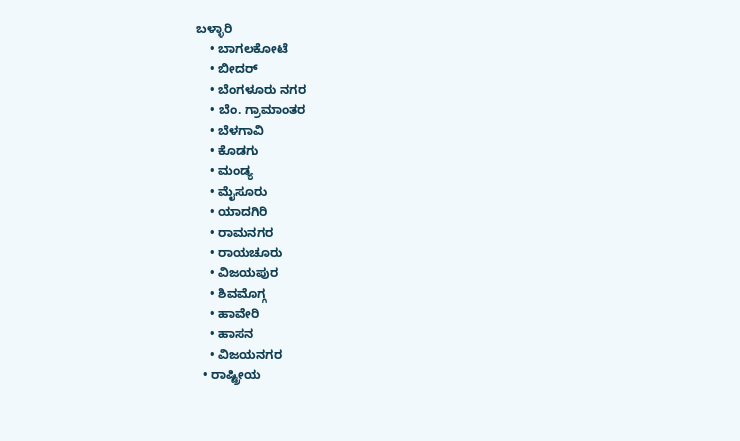ಬಳ್ಳಾರಿ
    • ಬಾಗಲಕೋಟೆ
    • ಬೀದರ್
    • ಬೆಂಗಳೂರು ನಗರ
    • ಬೆಂ. ಗ್ರಾಮಾಂತರ
    • ಬೆಳಗಾವಿ
    • ಕೊಡಗು
    • ಮಂಡ್ಯ
    • ಮೈಸೂರು
    • ಯಾದಗಿರಿ
    • ರಾಮನಗರ
    • ರಾಯಚೂರು
    • ವಿಜಯಪುರ
    • ಶಿವಮೊಗ್ಗ
    • ಹಾವೇರಿ
    • ಹಾಸನ
    • ವಿಜಯನಗರ
  • ರಾಷ್ಟ್ರೀಯ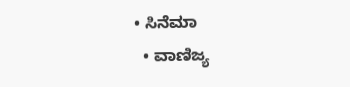• ಸಿನೆಮಾ
  • ವಾಣಿಜ್ಯ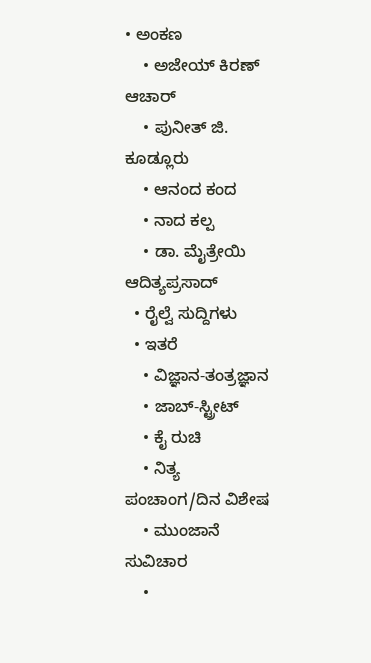• ಅಂಕಣ
    • ಅಜೇಯ್ ಕಿರಣ್ ಆಚಾರ್
    • ಪುನೀತ್ ಜಿ. ಕೂಡ್ಲೂರು
    • ಆನಂದ ಕಂದ
    • ನಾದ ಕಲ್ಪ
    • ಡಾ. ಮೈತ್ರೇಯಿ ಆದಿತ್ಯಪ್ರಸಾದ್
  • ರೈಲ್ವೆ ಸುದ್ದಿಗಳು
  • ಇತರೆ
    • ವಿಜ್ಞಾನ-ತಂತ್ರಜ್ಞಾನ
    • ಜಾಬ್-ಸ್ಟ್ರೀಟ್
    • ಕೈ ರುಚಿ
    • ನಿತ್ಯ ಪಂಚಾಂಗ/ದಿನ ವಿಶೇಷ
    • ಮುಂಜಾನೆ ಸುವಿಚಾರ
    •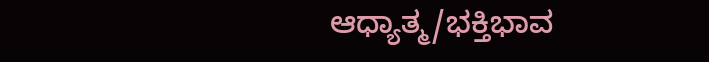ಆಧ್ಯಾತ್ಮ/ಭಕ್ತಿಭಾವ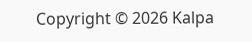Copyright © 2026 Kalpa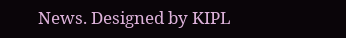News. Designed by KIPL